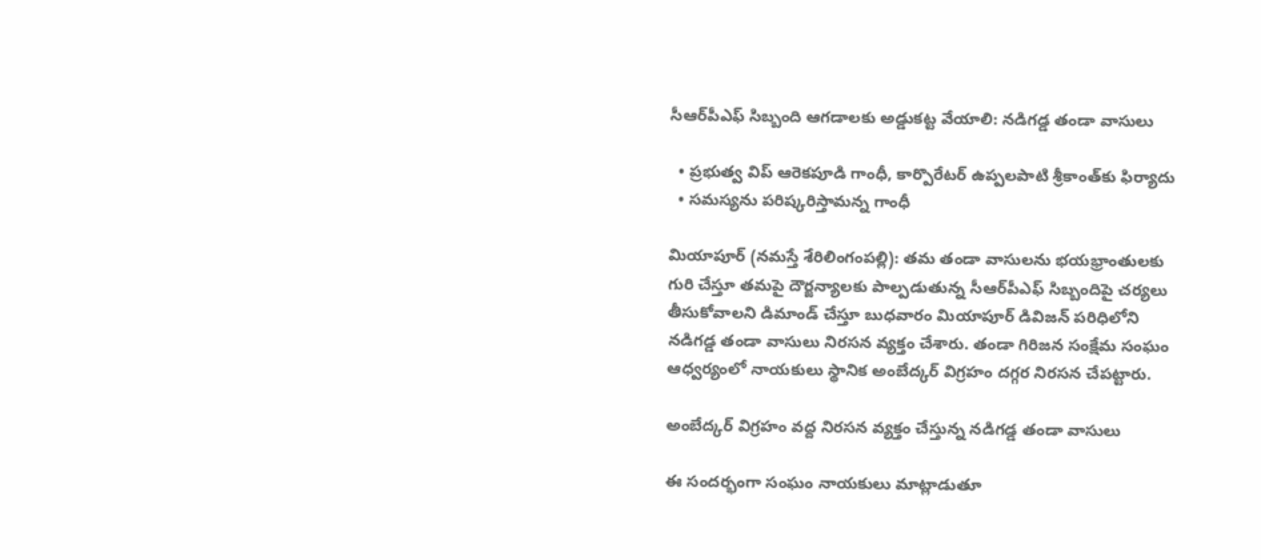సీఆర్‌పీఎఫ్ సిబ్బంది ఆగ‌డాల‌కు అడ్డుక‌ట్ట వేయాలి: న‌డిగ‌డ్డ తండా వాసులు

  • ప్ర‌భుత్వ విప్ ఆరెక‌పూడి గాంధీ, కార్పొరేట‌ర్ ఉప్ప‌ల‌పాటి శ్రీ‌కాంత్‌కు ఫిర్యాదు
  • స‌మ‌స్య‌ను ప‌రిష్క‌రిస్తామ‌న్న గాంధీ

మియాపూర్‌ (న‌మ‌స్తే శేరిలింగంప‌ల్లి): త‌మ తండా వాసుల‌ను భ‌య‌భ్రాంతుల‌కు గురి చేస్తూ త‌మ‌పై దౌర్జ‌న్యాల‌కు పాల్ప‌డుతున్న‌ సీఆర్‌పీఎఫ్ సిబ్బందిపై చ‌ర్య‌లు తీసుకోవాల‌ని డిమాండ్ చేస్తూ బుధ‌వారం మియాపూర్ డివిజ‌న్ ప‌రిధిలోని న‌డిగ‌డ్డ తండా వాసులు నిర‌స‌న వ్య‌క్తం చేశారు. తండా గిరిజన సంక్షేమ సంఘం ఆధ్వర్యంలో నాయ‌కులు స్థానిక అంబేద్కర్ విగ్రహం దగ్గర నిర‌స‌న చేప‌ట్టారు.

అంబేద్క‌ర్ విగ్ర‌హం వ‌ద్ద నిర‌స‌న వ్య‌క్తం చేస్తున్న న‌డిగ‌డ్డ తండా వాసులు

ఈ సంద‌ర్భంగా సంఘం నాయకులు మాట్లాడుతూ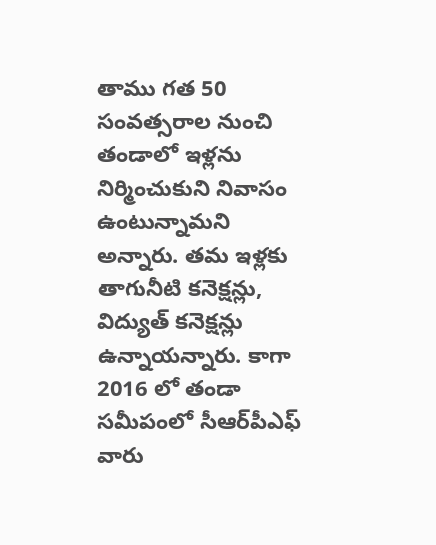తాము గ‌త 50 సంవ‌త్స‌రాల నుంచి తండాలో ఇళ్ల‌ను నిర్మించుకుని నివాసం ఉంటున్నామ‌ని అన్నారు. త‌మ ఇళ్ల‌కు తాగునీటి క‌నెక్ష‌న్లు, విద్యుత్ క‌నెక్ష‌న్లు ఉన్నాయ‌న్నారు. కాగా 2016 లో తండా స‌మీపంలో సీఆర్‌పీఎఫ్ వారు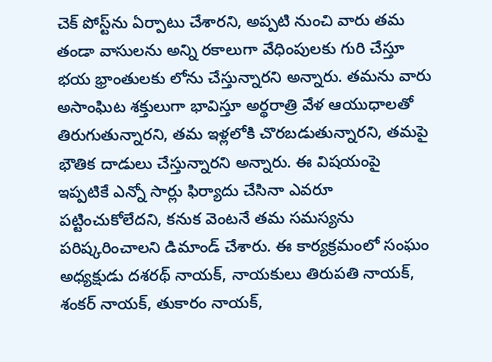చెక్ పోస్ట్‌ను ఏర్పాటు చేశార‌ని, అప్ప‌టి నుంచి వారు త‌మ తండా వాసుల‌ను అన్ని ర‌కాలుగా వేధింపుల‌కు గురి చేస్తూ భ‌య భ్రాంతుల‌కు లోను చేస్తున్నార‌ని అన్నారు. త‌మ‌ను వారు అసాంఘిట శ‌క్తులుగా భావిస్తూ అర్థ‌రాత్రి వేళ ఆయుధాల‌తో తిరుగుతున్నార‌ని, త‌మ ఇళ్ల‌లోకి చొర‌బ‌డుతున్నార‌ని, త‌మపై భౌతిక దాడులు చేస్తున్నార‌ని అన్నారు. ఈ విష‌యంపై ఇప్ప‌టికే ఎన్నో సార్లు ఫిర్యాదు చేసినా ఎవ‌రూ ప‌ట్టించుకోలేద‌ని, క‌నుక వెంట‌నే త‌మ స‌మ‌స్య‌ను ప‌రిష్క‌రించాల‌ని డిమాండ్ చేశారు. ఈ కార్య‌క్ర‌మంలో సంఘం అధ్య‌క్షుడు ద‌శ‌ర‌థ్ నాయ‌క్‌, నాయ‌కులు తిరుపతి నాయక్, శంకర్ నాయక్, తుకారం నాయక్,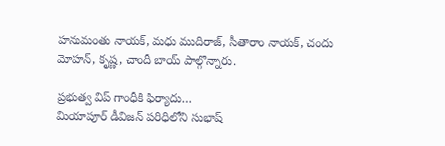హనుమంతు నాయక్, మధు ముదిరాజ్, సీతారాం నాయక్, చందు మోహన్, కృష్ణ, చాందీ బాయ్ పాల్గొన్నారు.

ప్ర‌భుత్వ విప్ గాంధీకి ఫిర్యాదు…
మియాపూర్ డీవిజన్ పరిధిలోని సుభాష్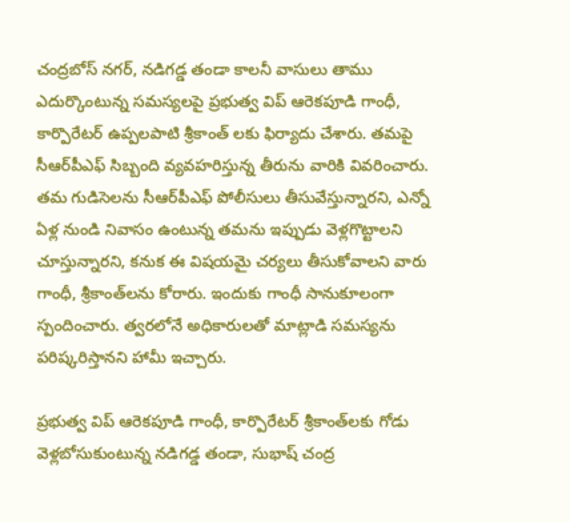చంద్రబోస్ నగర్, నడిగడ్డ తండా కాలనీ వాసులు తాము ఎదుర్కొంటున్న స‌మ‌స్య‌ల‌పై ప్రభుత్వ విప్ ఆరెకపూడి గాంధీ, కార్పొరేటర్ ఉప్పలపాటి శ్రీకాంత్ ల‌కు ఫిర్యాదు చేశారు. త‌మ‌పై సీఆర్‌పీఎఫ్ సిబ్బంది వ్య‌వ‌హ‌రిస్తున్న తీరును వారికి వివ‌రించారు. త‌మ గుడిసెల‌ను సీఆర్‌పీఎఫ్ పోలీసులు తీసువేస్తున్నార‌ని, ఎన్నో ఏళ్ల నుండి నివాసం ఉంటున్న త‌మ‌ను ఇప్పుడు వెళ్ల‌గొట్టాల‌ని చూస్తున్నార‌ని, క‌నుక ఈ విష‌య‌మై చ‌ర్య‌లు తీసుకోవాల‌ని వారు గాంధీ, శ్రీ‌కాంత్‌ల‌ను కోరారు. ఇందుకు గాంధీ సానుకూలంగా స్పందించారు. త్వ‌ర‌లోనే అధికారుల‌తో మాట్లాడి స‌మ‌స్య‌ను ప‌రిష్క‌రిస్తాన‌ని హామీ ఇచ్చారు.

ప్ర‌భుత్వ విప్ ఆరెక‌పూడి గాంధీ, కార్పొరేట‌ర్ శ్రీ‌కాంత్‌ల‌కు గోడు వెళ్ల‌బోసుకుంటున్న న‌డిగ‌డ్డ తండా, సుభాష్ చంద్ర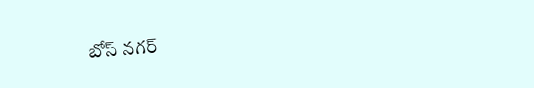బోస్ న‌గ‌ర్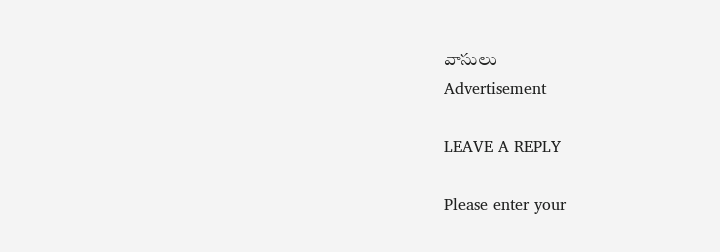వాసులు
Advertisement

LEAVE A REPLY

Please enter your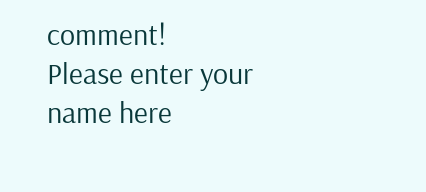comment!
Please enter your name here